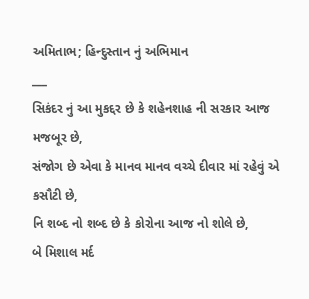અમિતાભ; હિન્દુસ્તાન નું અભિમાન
___
સિકંદર નું આ મુકદ્દર છે કે શહેનશાહ ની સરકાર આજ મજબૂર છે,
સંજોગ છે એવા કે માનવ માનવ વચ્ચે દીવાર માં રહેવું એ કસૌટી છે,
નિ શબ્દ નો શબ્દ છે કે કોરોના આજ નો શોલે છે,
બે મિશાલ મર્દ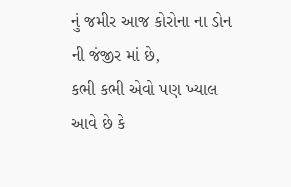નું જમીર આજ કોરોના ના ડોન ની જંજીર માં છે,
કભી કભી એવો પણ ખ્યાલ આવે છે કે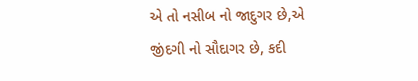એ તો નસીબ નો જાદુગર છે,એ જીંદગી નો સૌદાગર છે, કદી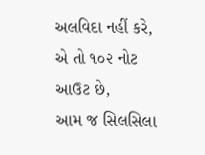અલવિદા નહીં કરે,
એ તો ૧૦૨ નોટ આઉટ છે,
આમ જ સિલસિલા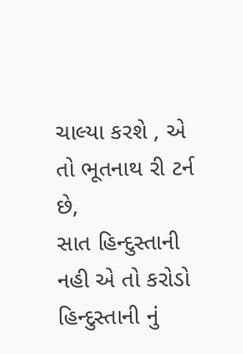ચાલ્યા કરશે , એ તો ભૂતનાથ રી ટર્ન છે,
સાત હિન્દુસ્તાની નહી એ તો કરોડો હિન્દુસ્તાની નું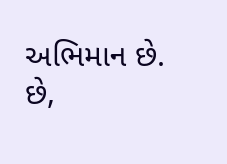અભિમાન છે.
છે,